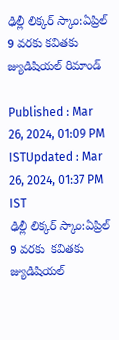ఢిల్లీ లిక్కర్ స్కాం:ఏప్రిల్ 9 వరకు కవితకు జ్యుడిషియల్ రిమాండ్

Published : Mar 26, 2024, 01:09 PM ISTUpdated : Mar 26, 2024, 01:37 PM IST
ఢిల్లీ లిక్కర్ స్కాం:ఏప్రిల్ 9 వరకు  కవితకు జ్యుడిషియల్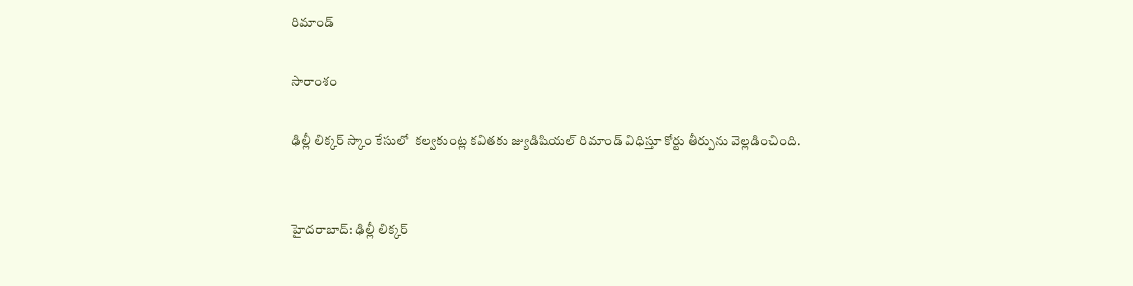రిమాండ్

సారాంశం

ఢిల్లీ లిక్కర్ స్కాం కేసులో  కల్వకుంట్ల కవితకు జ్యుడిషియల్ రిమాండ్ విధిస్తూ కోర్టు తీర్పును వెల్లడించింది.


హైదరాబాద్: ఢిల్లీ లిక్కర్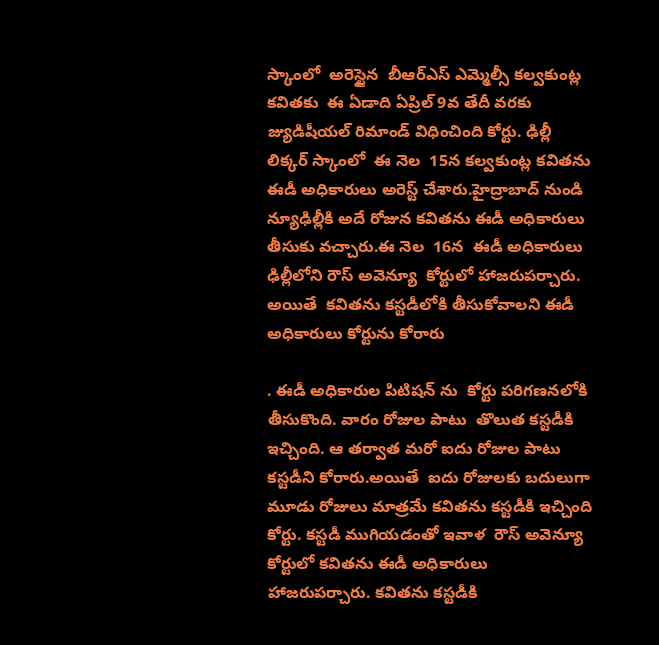స్కాంలో  అరెస్టైన  బీఆర్ఎస్ ఎమ్మెల్సీ కల్వకుంట్ల కవితకు  ఈ ఏడాది ఏప్రిల్ 9వ తేదీ వరకు  జ్యుడిషీయల్ రిమాండ్ విధించింది కోర్టు. ఢిల్లీ లిక్కర్ స్కాంలో  ఈ నెల  15న కల్వకుంట్ల కవితను  ఈడీ అధికారులు అరెస్ట్ చేశారు.హైద్రాబాద్ నుండి న్యూఢిల్లీకి అదే రోజున కవితను ఈడీ అధికారులు తీసుకు వచ్చారు.ఈ నెల  16న  ఈడీ అధికారులు ఢిల్లీలోని రౌస్ అవెన్యూ  కోర్టులో హాజరుపర్చారు. అయితే  కవితను కస్టడీలోకి తీసుకోవాలని ఈడీ అధికారులు కోర్టును కోరారు

. ఈడీ అధికారుల పిటిషన్ ను  కోర్టు పరిగణనలోకి తీసుకొంది. వారం రోజుల పాటు  తొలుత కస్టడీకి ఇచ్చింది. ఆ తర్వాత మరో ఐదు రోజుల పాటు కస్టడీని కోరారు.అయితే  ఐదు రోజులకు బదులుగా మూడు రోజులు మాత్రమే కవితను కస్టడీకి ఇచ్చింది కోర్టు. కస్టడీ ముగియడంతో ఇవాళ  రౌస్ అవెన్యూ కోర్టులో కవితను ఈడీ అధికారులు హాజరుపర్చారు. కవితను కస్టడీకి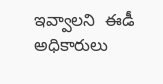ఇవ్వాలని  ఈడీ అధికారులు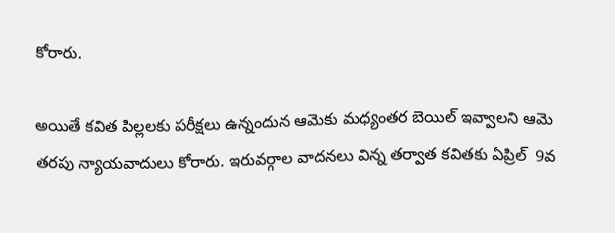కోరారు.

అయితే కవిత పిల్లలకు పరీక్షలు ఉన్నందున ఆమెకు మధ్యంతర బెయిల్ ఇవ్వాలని ఆమె తరపు న్యాయవాదులు కోరారు. ఇరువర్గాల వాదనలు విన్న తర్వాత కవితకు ఏప్రిల్  9వ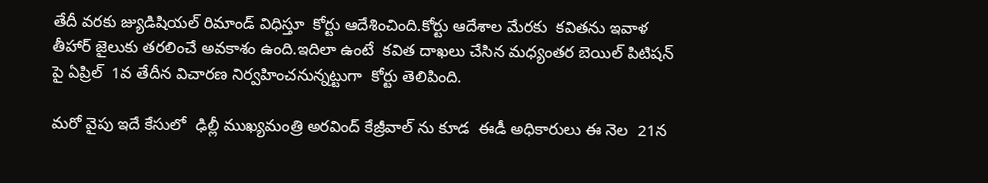తేదీ వరకు జ్యుడిషియల్ రిమాండ్ విధిస్తూ  కోర్టు ఆదేశించింది.కోర్టు ఆదేశాల మేరకు  కవితను ఇవాళ  తీహార్ జైలుకు తరలించే అవకాశం ఉంది.ఇదిలా ఉంటే  కవిత దాఖలు చేసిన మధ్యంతర బెయిల్ పిటిషన్ పై ఏప్రిల్  1వ తేదీన విచారణ నిర్వహించనున్నట్టుగా  కోర్టు తెలిపింది.

మరో వైపు ఇదే కేసులో  ఢిల్లీ ముఖ్యమంత్రి అరవింద్ కేజ్రీవాల్ ను కూడ  ఈడీ అధికారులు ఈ నెల  21న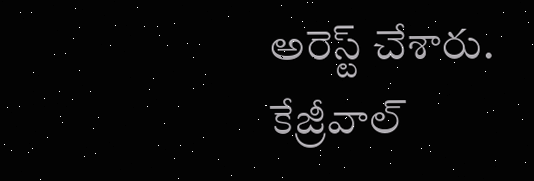అరెస్ట్ చేశారు. కేజ్రీవాల్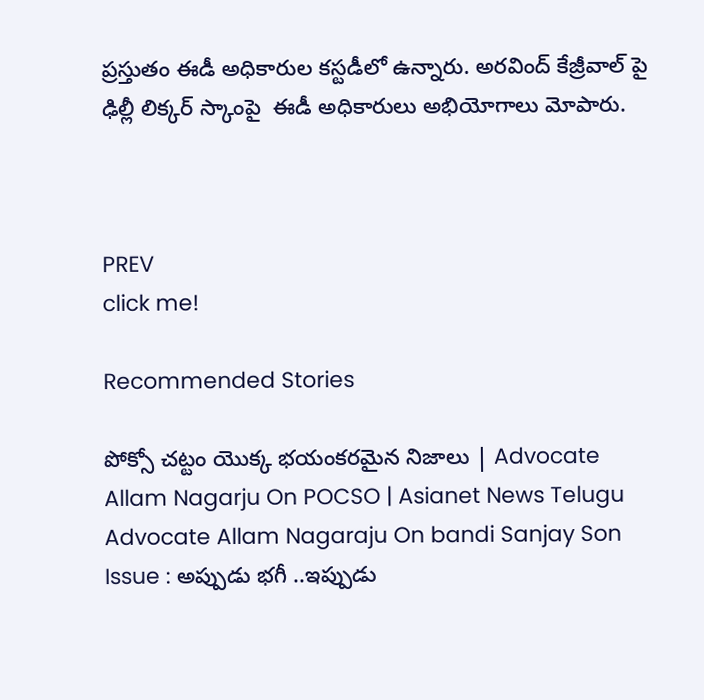ప్రస్తుతం ఈడీ అధికారుల కస్టడీలో ఉన్నారు. అరవింద్ కేజ్రీవాల్ పై  ఢిల్లీ లిక్కర్ స్కాంపై  ఈడీ అధికారులు అభియోగాలు మోపారు.



PREV
click me!

Recommended Stories

పోక్సో చట్టం యొక్క భయంకరమైన నిజాలు | Advocate Allam Nagarju On POCSO | Asianet News Telugu
Advocate Allam Nagaraju On bandi Sanjay Son Issue : అప్పుడు భగీ ..ఇప్పుడు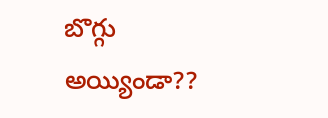బొగ్గు అయ్యిండా??